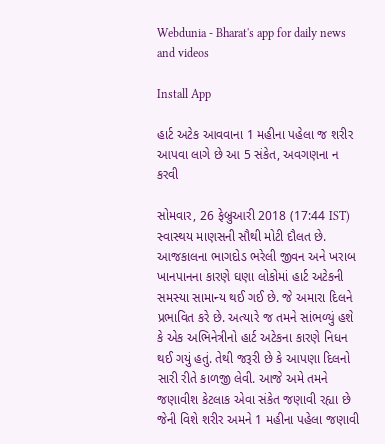Webdunia - Bharat's app for daily news and videos

Install App

હાર્ટ અટેક આવવાના 1 મહીના પહેલા જ શરીર આપવા લાગે છે આ 5 સંકેત, અવગણના ન કરવી

સોમવાર, 26 ફેબ્રુઆરી 2018 (17:44 IST)
સ્વાસ્થય માણસની સૌથી મોટી દૌલત છે. આજકાલના ભાગદોડ ભરેલી જીવન અને ખરાબ ખાનપાનના કારણે ઘણા લોકોમાં હાર્ટ અટેકની સમસ્યા સામાન્ય થઈ ગઈ છે. જે અમારા દિલને પ્રભાવિત કરે છે. અત્યારે જ તમને સાંભળ્યું હશે કે એક અભિનેત્રીનો હાર્ટ અટેકના કારણે નિધન થઈ ગયું હતું. તેથી જરૂરી છે કે આપણા દિલનો સારી રીતે કાળજી લેવી. આજે અમે તમને જણાવીશ કેટલાક એવા સંકેત જણાવી રહ્યા છે જેની વિશે શરીર અમને 1 મહીના પહેલા જણાવી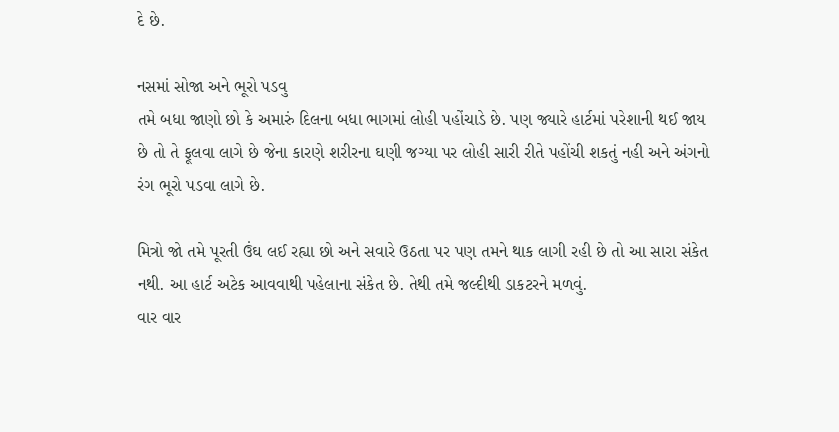દે છે.

નસમાં સોજા અને ભૂરો પડવુ
તમે બધા જાણો છો કે અમારું દિલના બધા ભાગમાં લોહી પહોંચાડે છે. પણ જ્યારે હાર્ટમાં પરેશાની થઈ જાય છે તો તે ફૂલવા લાગે છે જેના કારણે શરીરના ઘણી જગ્યા પર લોહી સારી રીતે પહોંચી શકતું નહી અને અંગનો રંગ ભૂરો પડવા લાગે છે.

મિત્રો જો તમે પૂરતી ઉંઘ લઈ રહ્યા છો અને સવારે ઉઠતા પર પણ તમને થાક લાગી રહી છે તો આ સારા સંકેત નથી. આ હાર્ટ અટેક આવવાથી પહેલાના સંકેત છે. તેથી તમે જલ્દીથી ડાકટરને મળવું.
વાર વાર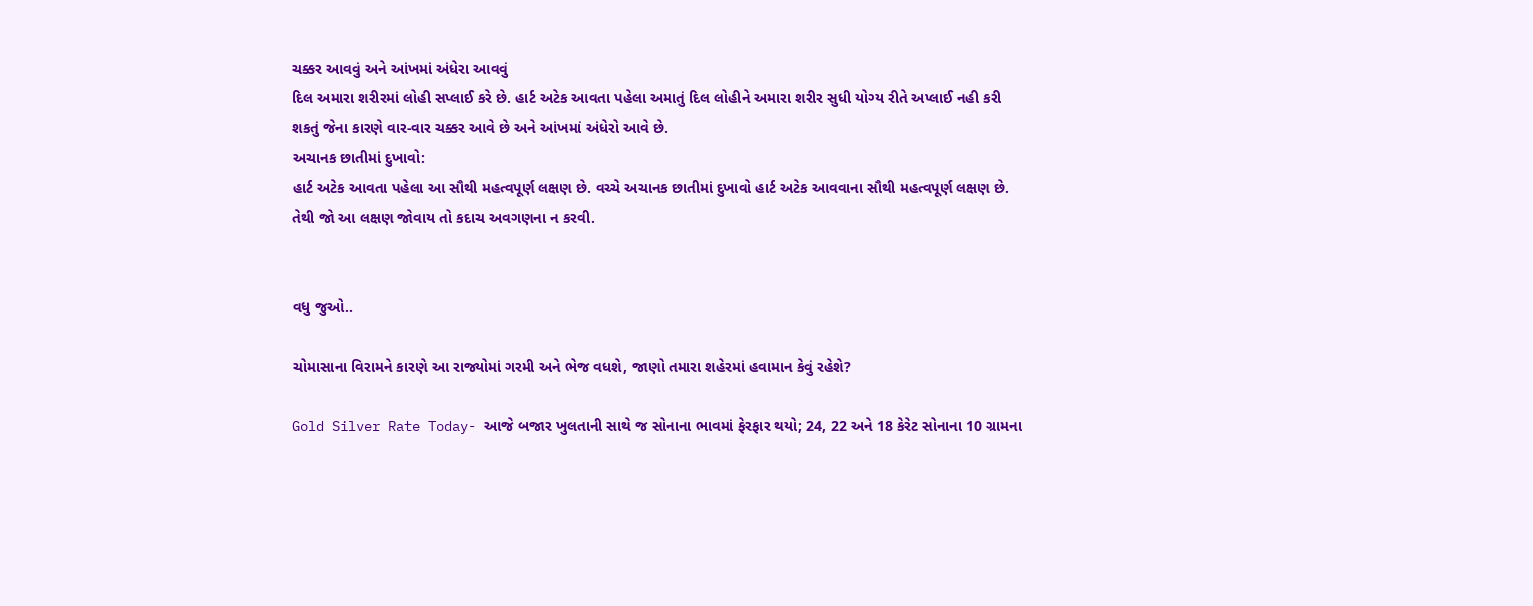ચક્કર આવવું અને આંખમાં અંધેરા આવવું
દિલ અમારા શરીરમાં લોહી સપ્લાઈ કરે છે. હાર્ટ અટેક આવતા પહેલા અમાતું દિલ લોહીને અમારા શરીર સુધી યોગ્ય રીતે અપ્લાઈ નહી કરી શકતું જેના કારણે વાર-વાર ચક્કર આવે છે અને આંખમાં અંધેરો આવે છે.
અચાનક છાતીમાં દુખાવો:
હાર્ટ અટેક આવતા પહેલા આ સૌથી મહત્વપૂર્ણ લક્ષણ છે. વચ્ચે અચાનક છાતીમાં દુખાવો હાર્ટ અટેક આવવાના સૌથી મહત્વપૂર્ણ લક્ષણ છે. તેથી જો આ લક્ષણ જોવાય તો કદાચ અવગણના ન કરવી.


વધુ જુઓ..

ચોમાસાના વિરામને કારણે આ રાજ્યોમાં ગરમી અને ભેજ વધશે, જાણો તમારા શહેરમાં હવામાન કેવું રહેશે?

Gold Silver Rate Today- આજે બજાર ખુલતાની સાથે જ સોનાના ભાવમાં ફેરફાર થયો; 24, 22 અને 18 કેરેટ સોનાના 10 ગ્રામના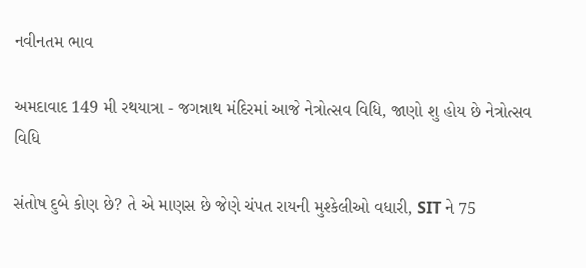નવીનતમ ભાવ

અમદાવાદ 149 મી રથયાત્રા - જગન્નાથ મંદિરમાં આજે નેત્રોત્સવ વિધિ, જાણો શુ હોય છે નેત્રોત્સવ વિધિ

સંતોષ દુબે કોણ છે? તે એ માણસ છે જેણે ચંપત રાયની મુશ્કેલીઓ વધારી, SIT ને 75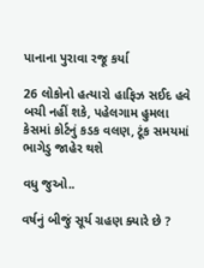પાનાના પુરાવા રજૂ કર્યા

26 લોકોનો હત્યારો હાફિઝ સઈદ હવે બચી નહીં શકે, પહેલગામ હુમલા કેસમાં કોર્ટનું કડક વલણ, ટૂંક સમયમાં ભાગેડુ જાહેર થશે

વધુ જુઓ..

વર્ષનું બીજું સૂર્ય ગ્રહણ ક્યારે છે ?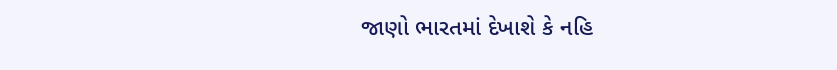જાણો ભારતમાં દેખાશે કે નહિ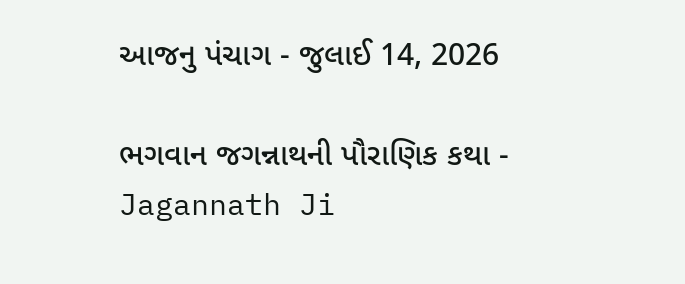આજનુ પંચાગ - જુલાઈ 14, 2026

ભગવાન જગન્નાથની પૌરાણિક કથા - Jagannath Ji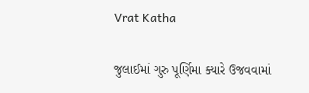Vrat Katha

જુલાઈમાં ગુરુ પૂર્ણિમા ક્યારે ઉજવવામાં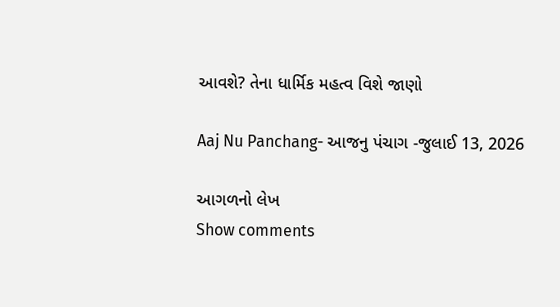આવશે? તેના ધાર્મિક મહત્વ વિશે જાણો

Aaj Nu Panchang- આજનુ પંચાગ -જુલાઈ 13, 2026

આગળનો લેખ
Show comments